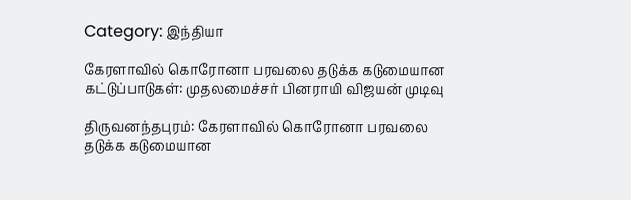Category: இந்தியா

கேரளாவில் கொரோனா பரவலை தடுக்க கடுமையான கட்டுப்பாடுகள்: முதலமைச்சர் பினராயி விஜயன் முடிவு

திருவனந்தபுரம்: கேரளாவில் கொரோனா பரவலை தடுக்க கடுமையான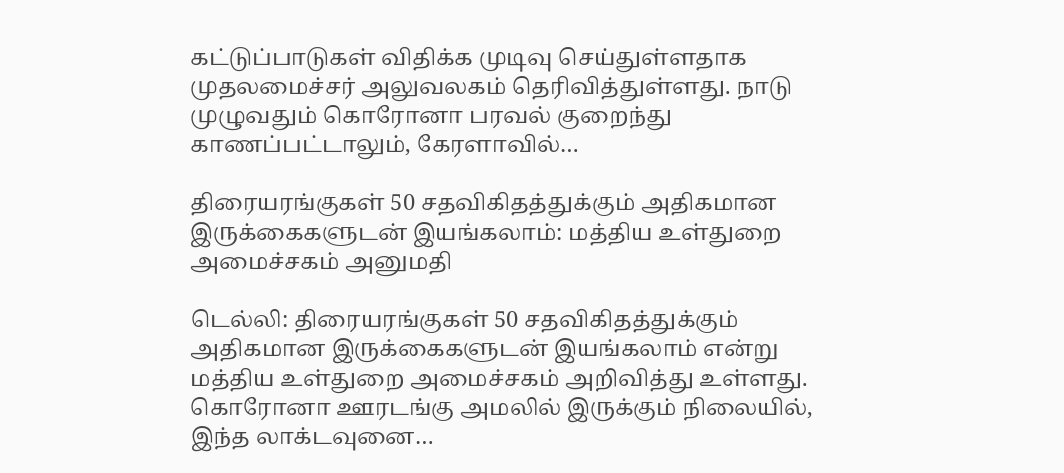கட்டுப்பாடுகள் விதிக்க முடிவு செய்துள்ளதாக முதலமைச்சர் அலுவலகம் தெரிவித்துள்ளது. நாடு முழுவதும் கொரோனா பரவல் குறைந்து காணப்பட்டாலும், கேரளாவில்…

திரையரங்குகள் 50 சதவிகிதத்துக்கும் அதிகமான இருக்கைகளுடன் இயங்கலாம்: மத்திய உள்துறை அமைச்சகம் அனுமதி

டெல்லி: திரையரங்குகள் 50 சதவிகிதத்துக்கும் அதிகமான இருக்கைகளுடன் இயங்கலாம் என்று மத்திய உள்துறை அமைச்சகம் அறிவித்து உள்ளது. கொரோனா ஊரடங்கு அமலில் இருக்கும் நிலையில், இந்த லாக்டவுனை…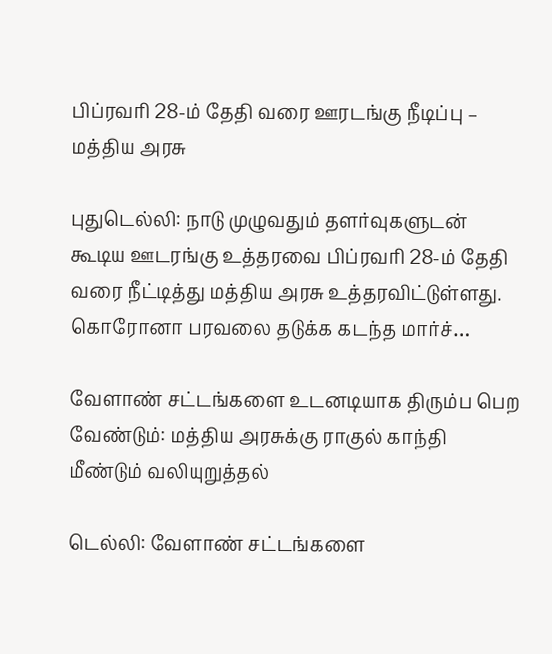பிப்ரவரி 28-ம் தேதி வரை ஊரடங்கு நீடிப்பு – மத்திய அரசு

புதுடெல்லி: நாடு முழுவதும் தளர்வுகளுடன் கூடிய ஊடரங்கு உத்தரவை பிப்ரவரி 28-ம் தேதி வரை நீட்டித்து மத்திய அரசு உத்தரவிட்டுள்ளது. கொரோனா பரவலை தடுக்க கடந்த மார்ச்…

வேளாண் சட்டங்களை உடனடியாக திரும்ப பெற வேண்டும்: மத்திய அரசுக்கு ராகுல் காந்தி மீண்டும் வலியுறுத்தல்

டெல்லி: வேளாண் சட்டங்களை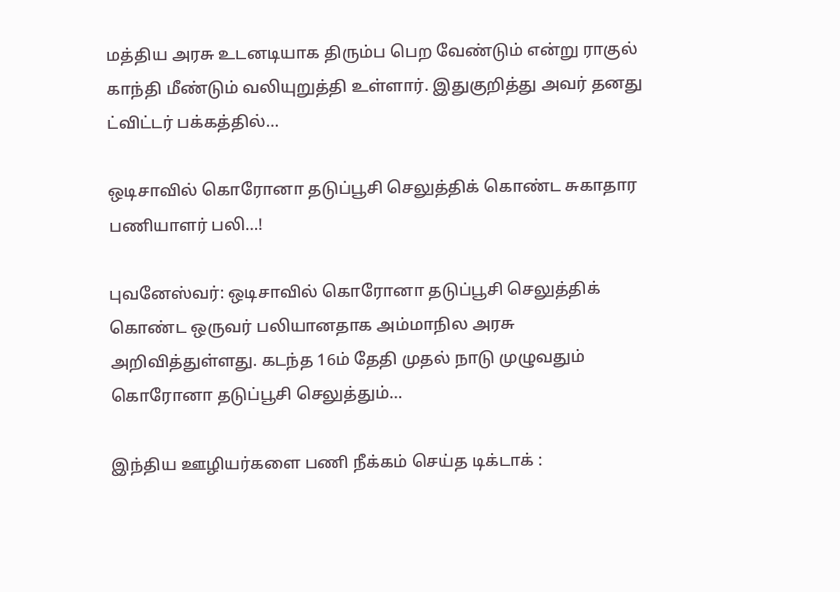மத்திய அரசு உடனடியாக திரும்ப பெற வேண்டும் என்று ராகுல் காந்தி மீண்டும் வலியுறுத்தி உள்ளார். இதுகுறித்து அவர் தனது ட்விட்டர் பக்கத்தில்…

ஒடிசாவில் கொரோனா தடுப்பூசி செலுத்திக் கொண்ட சுகாதார பணியாளர் பலி…!

புவனேஸ்வர்: ஒடிசாவில் கொரோனா தடுப்பூசி செலுத்திக் கொண்ட ஒருவர் பலியானதாக அம்மாநில அரசு அறிவித்துள்ளது. கடந்த 16ம் தேதி முதல் நாடு முழுவதும் கொரோனா தடுப்பூசி செலுத்தும்…

இந்திய ஊழியர்களை பணி நீக்கம் செய்த டிக்டாக் :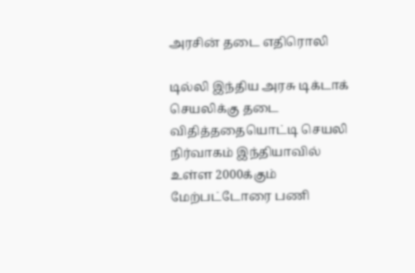அரசின் தடை எதிரொலி

டில்லி இந்திய அரசு டிக்டாக் செயலிக்கு தடை விதித்ததையொட்டி செயலி நிர்வாகம் இந்தியாவில் உள்ள 2000க்கும் மேற்பட்டோரை பணி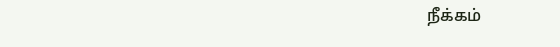நீக்கம்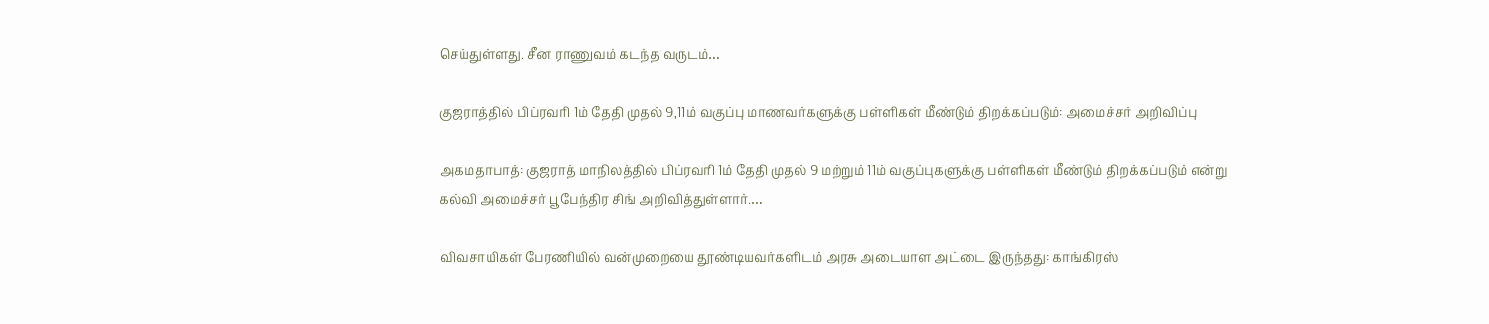செய்துள்ளது. சீன ராணுவம் கடந்த வருடம்…

குஜராத்தில் பிப்ரவரி 1ம் தேதி முதல் 9,11ம் வகுப்பு மாணவர்களுக்கு பள்ளிகள் மீண்டும் திறக்கப்படும்: அமைச்சர் அறிவிப்பு

அகமதாபாத்: குஜராத் மாநிலத்தில் பிப்ரவரி 1ம் தேதி முதல் 9 மற்றும் 11ம் வகுப்புகளுக்கு பள்ளிகள் மீண்டும் திறக்கப்படும் என்று கல்வி அமைச்சர் பூபேந்திர சிங் அறிவித்துள்ளார்.…

விவசாயிகள் பேரணியில் வன்முறையை தூண்டியவர்களிடம் அரசு அடையாள அட்டை இருந்தது: காங்கிரஸ்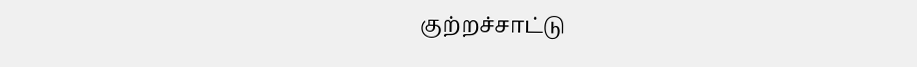குற்றச்சாட்டு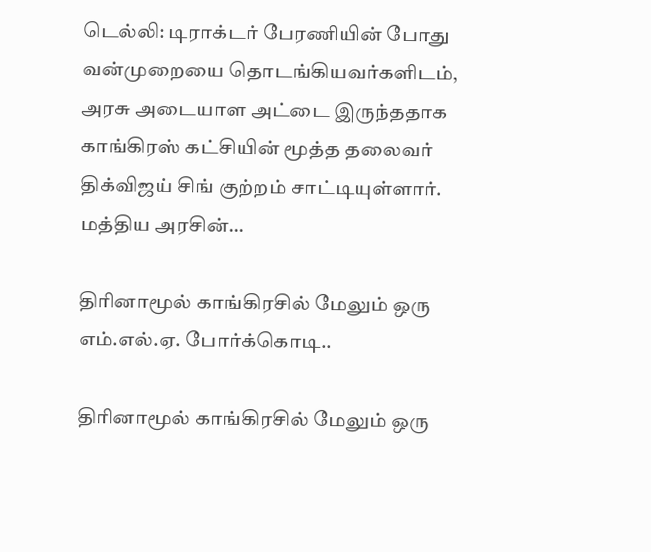டெல்லி: டிராக்டர் பேரணியின் போது வன்முறையை தொடங்கியவர்களிடம், அரசு அடையாள அட்டை இருந்ததாக காங்கிரஸ் கட்சியின் மூத்த தலைவர் திக்விஜய் சிங் குற்றம் சாட்டியுள்ளார். மத்திய அரசின்…

திரினாமூல் காங்கிரசில் மேலும் ஒரு எம்.எல்.ஏ. போர்க்கொடி..

திரினாமூல் காங்கிரசில் மேலும் ஒரு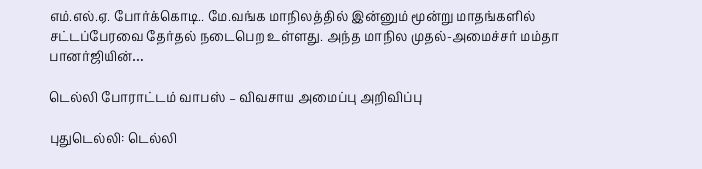எம்.எல்.ஏ. போர்க்கொடி.. மே.வங்க மாநிலத்தில் இன்னும் மூன்று மாதங்களில் சட்டப்பேரவை தேர்தல் நடைபெற உள்ளது. அந்த மாநில முதல்-அமைச்சர் மம்தா பானர்ஜியின்…

டெல்லி போராட்டம் வாபஸ் – விவசாய அமைப்பு அறிவிப்பு

புதுடெல்லி: டெல்லி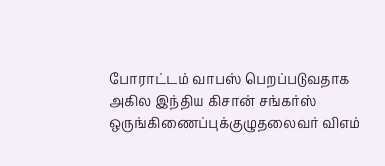போராட்டம் வாபஸ் பெறப்படுவதாக அகில இந்திய கிசான் சங்கர்ஸ் ஒருங்கிணைப்புக்குழுதலைவர் விஎம்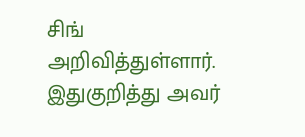சிங் அறிவித்துள்ளார். இதுகுறித்து அவர்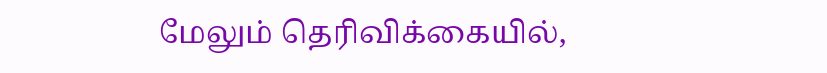மேலும் தெரிவிக்கையில்,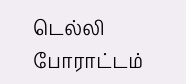டெல்லி போராட்டம்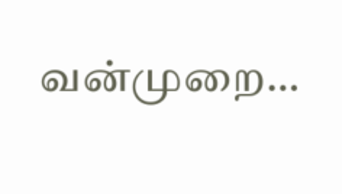வன்முறை…